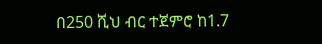በ250 ሺህ ብር ተጀምሮ ከ1.7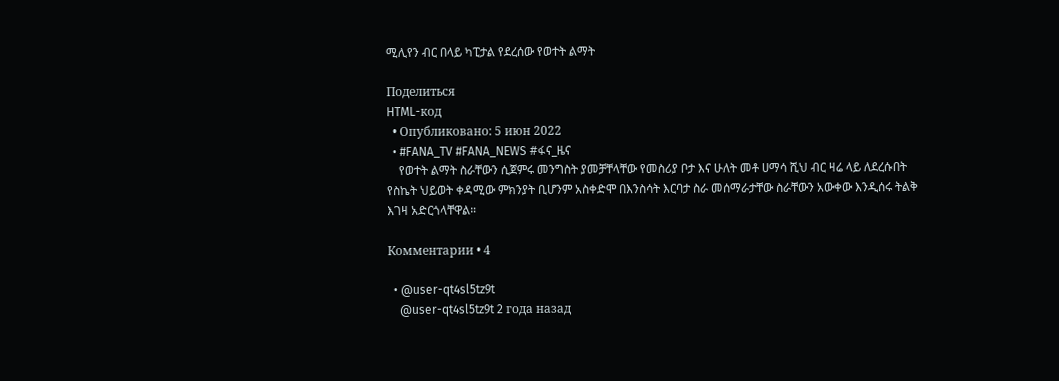ሚሊየን ብር በላይ ካፒታል የደረሰው የወተት ልማት

Поделиться
HTML-код
  • Опубликовано: 5 июн 2022
  • #FANA_TV #FANA_NEWS #ፋና_ዜና
    የወተት ልማት ስራቸውን ሲጀምሩ መንግስት ያመቻቸላቸው የመስሪያ ቦታ እና ሁለት መቶ ሀማሳ ሺህ ብር ዛሬ ላይ ለደረሱበት የስኬት ህይወት ቀዳሚው ምክንያት ቢሆንም አስቀድሞ በእንስሳት እርባታ ስራ መሰማራታቸው ስራቸውን አውቀው እንዲሰሩ ትልቅ እገዛ አድርጎላቸዋል።

Комментарии • 4

  • @user-qt4sl5tz9t
    @user-qt4sl5tz9t 2 года назад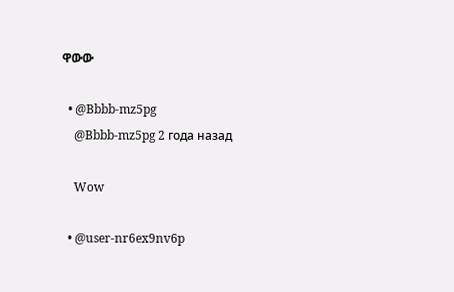ዋውው

  • @Bbbb-mz5pg
    @Bbbb-mz5pg 2 года назад

    Wow

  • @user-nr6ex9nv6p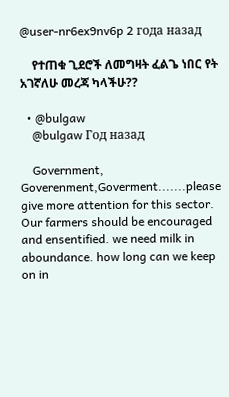@user-nr6ex9nv6p 2 года назад

    የተጠቁ ጊደሮች ለመግዛት ፈልጌ ነበር የት አገኛለሁ መረጃ ካላችሁ??

  • @bulgaw
    @bulgaw Год назад

    Government, Goverenment,Goverment.......please give more attention for this sector. Our farmers should be encouraged and ensentified. we need milk in aboundance. how long can we keep on in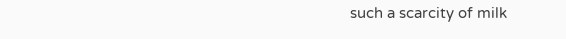such a scarcity of milk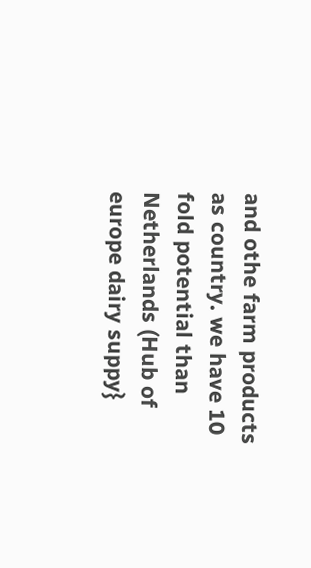and othe farm products as country. we have 10 fold potential than Netherlands (Hub of europe dairy suppy}